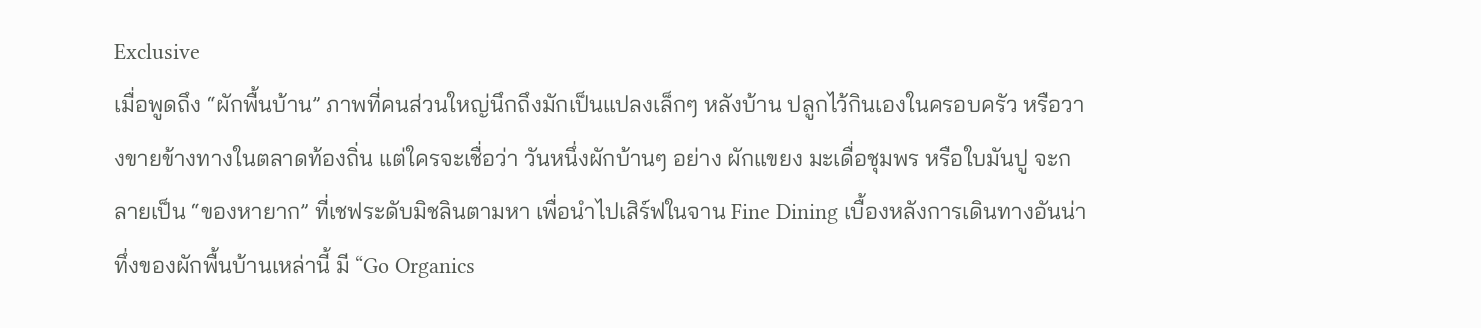Exclusive
เมื่อพูดถึง “ผักพื้นบ้าน” ภาพที่คนส่วนใหญ่นึกถึงมักเป็นแปลงเล็กๆ หลังบ้าน ปลูกไว้กินเองในครอบครัว หรือวางขายข้างทางในตลาดท้องถิ่น แต่ใครจะเชื่อว่า วันหนึ่งผักบ้านๆ อย่าง ผักแขยง มะเดื่อชุมพร หรือใบมันปู จะกลายเป็น “ของหายาก” ที่เชฟระดับมิชลินตามหา เพื่อนำไปเสิร์ฟในจาน Fine Dining เบื้องหลังการเดินทางอันน่าทึ่งของผักพื้นบ้านเหล่านี้ มี “Go Organics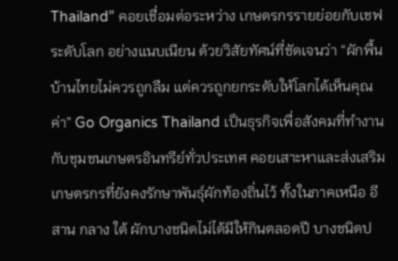Thailand” คอยเชื่อมต่อระหว่าง เกษตรกรรายย่อยกับเชฟระดับโลก อย่างแนบเนียน ด้วยวิสัยทัศน์ที่ชัดเจนว่า “ผักพื้นบ้านไทยไม่ควรถูกลืม แต่ควรถูกยกระดับให้โลกได้เห็นคุณค่า” Go Organics Thailand เป็นธุรกิจเพื่อสังคมที่ทำงานกับชุมชนเกษตรอินทรีย์ทั่วประเทศ คอยเสาะหาและส่งเสริมเกษตรกรที่ยังคงรักษาพันธุ์ผักท้องถิ่นไว้ ทั้งในภาคเหนือ อีสาน กลาง ใต้ ผักบางชนิดไม่ได้มีให้กินตลอดปี บางชนิดป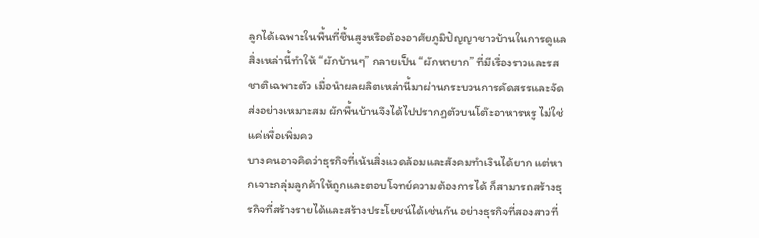ลูกได้เฉพาะในพื้นที่ชื้นสูงหรือต้องอาศัยภูมิปัญญาชาวบ้านในการดูแล สิ่งเหล่านี้ทำให้ “ผักบ้านๆ” กลายเป็น “ผักหายาก” ที่มีเรื่องราวและรสชาติเฉพาะตัว เมื่อนำผลผลิตเหล่านี้มาผ่านกระบวนการคัดสรรและจัดส่งอย่างเหมาะสม ผักพื้นบ้านจึงได้ไปปรากฏตัวบนโต๊ะอาหารหรู ไม่ใช่แค่เพื่อเพิ่มคว
บางคนอาจคิดว่าธุรกิจที่เน้นสิ่งแวดล้อมและสังคมทำเงินได้ยาก แต่หากเจาะกลุ่มลูกค้าให้ถูกและตอบโจทย์ความต้องการได้ ก็สามารถสร้างธุรกิจที่สร้างรายได้และสร้างประโยชน์ได้เช่นกัน อย่างธุรกิจที่สองสาวที่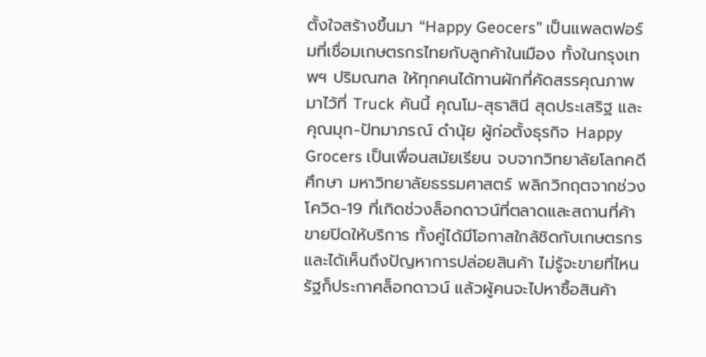ตั้งใจสร้างขึ้นมา “Happy Geocers” เป็นแพลตฟอร์มที่เชื่อมเกษตรกรไทยกับลูกค้าในเมือง ทั้งในกรุงเทพฯ ปริมณฑล ให้ทุกคนได้ทานผักที่คัดสรรคุณภาพ มาไว้ที่ Truck คันนี้ คุณโม-สุธาสินี สุดประเสริฐ และ คุณมุก-ปัทมาภรณ์ ดำนุ้ย ผู้ก่อตั้งธุรกิจ Happy Grocers เป็นเพื่อนสมัยเรียน จบจากวิทยาลัยโลกคดีศึกษา มหาวิทยาลัยธรรมศาสตร์ พลิกวิกฤตจากช่วงโควิด-19 ที่เกิดช่วงล็อกดาวน์ที่ตลาดและสถานที่ค้าขายปิดให้บริการ ทั้งคู่ได้มีโอกาสใกล้ชิดกับเกษตรกรและได้เห็นถึงปัญหาการปล่อยสินค้า ไม่รู้จะขายที่ไหน รัฐก็ประกาศล็อกดาวน์ แล้วผู้คนจะไปหาซื้อสินค้า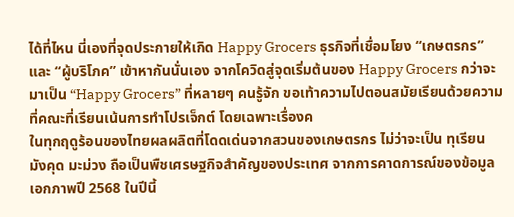ได้ที่ไหน นี่เองที่จุดประกายให้เกิด Happy Grocers ธุรกิจที่เชื่อมโยง “เกษตรกร” และ “ผู้บริโภค” เข้าหากันนั่นเอง จากโควิดสู่จุดเริ่มต้นของ Happy Grocers กว่าจะมาเป็น “Happy Grocers” ที่หลายๆ คนรู้จัก ขอเท้าความไปตอนสมัยเรียนด้วยความที่คณะที่เรียนเน้นการทำโปรเจ็กต์ โดยเฉพาะเรื่องค
ในทุกฤดูร้อนของไทยผลผลิตที่โดดเด่นจากสวนของเกษตรกร ไม่ว่าจะเป็น ทุเรียน มังคุด มะม่วง ถือเป็นพืชเศรษฐกิจสำคัญของประเทศ จากการคาดการณ์ของข้อมูลเอกภาพปี 2568 ในปีนี้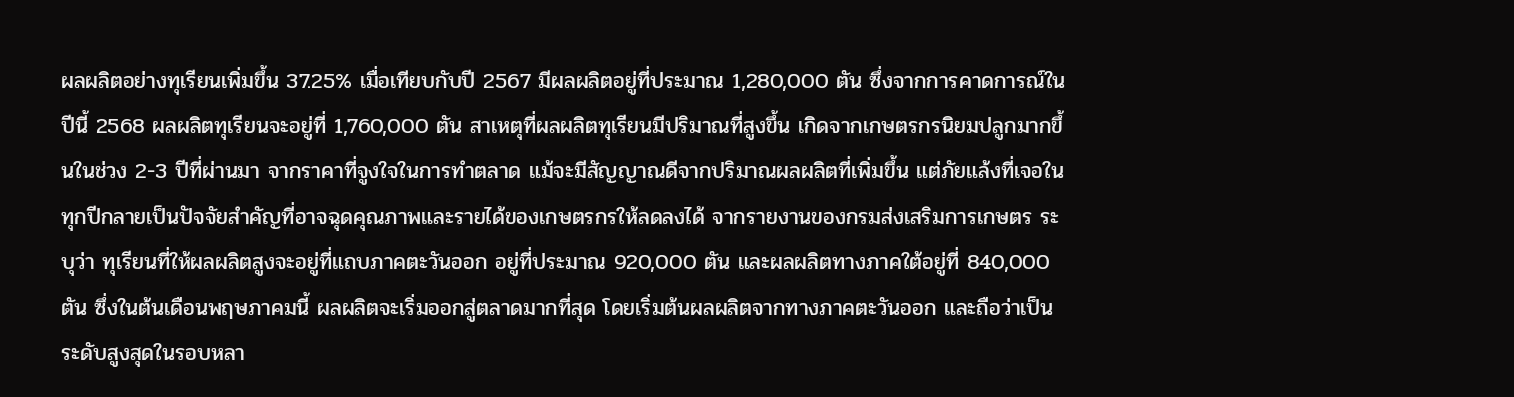ผลผลิตอย่างทุเรียนเพิ่มขึ้น 37.25% เมื่อเทียบกับปี 2567 มีผลผลิตอยู่ที่ประมาณ 1,280,000 ตัน ซึ่งจากการคาดการณ์ในปีนี้ 2568 ผลผลิตทุเรียนจะอยู่ที่ 1,760,000 ตัน สาเหตุที่ผลผลิตทุเรียนมีปริมาณที่สูงขึ้น เกิดจากเกษตรกรนิยมปลูกมากขึ้นในช่วง 2-3 ปีที่ผ่านมา จากราคาที่จูงใจในการทำตลาด แม้จะมีสัญญาณดีจากปริมาณผลผลิตที่เพิ่มขึ้น แต่ภัยแล้งที่เจอในทุกปีกลายเป็นปัจจัยสำคัญที่อาจฉุดคุณภาพและรายได้ของเกษตรกรให้ลดลงได้ จากรายงานของกรมส่งเสริมการเกษตร ระบุว่า ทุเรียนที่ให้ผลผลิตสูงจะอยู่ที่แถบภาคตะวันออก อยู่ที่ประมาณ 920,000 ตัน และผลผลิตทางภาคใต้อยู่ที่ 840,000 ตัน ซึ่งในต้นเดือนพฤษภาคมนี้ ผลผลิตจะเริ่มออกสู่ตลาดมากที่สุด โดยเริ่มต้นผลผลิตจากทางภาคตะวันออก และถือว่าเป็นระดับสูงสุดในรอบหลา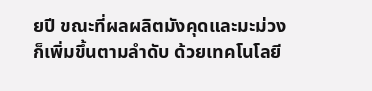ยปี ขณะที่ผลผลิตมังคุดและมะม่วงก็เพิ่มขึ้นตามลำดับ ด้วยเทคโนโลยี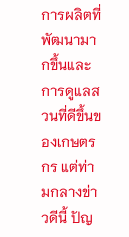การผลิตที่พัฒนามากขึ้นและการดูแลสวนที่ดีขึ้นของเกษตรกร แต่ท่ามกลางข่าวดีนี้ ปัญ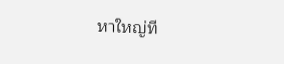หาใหญ่ที